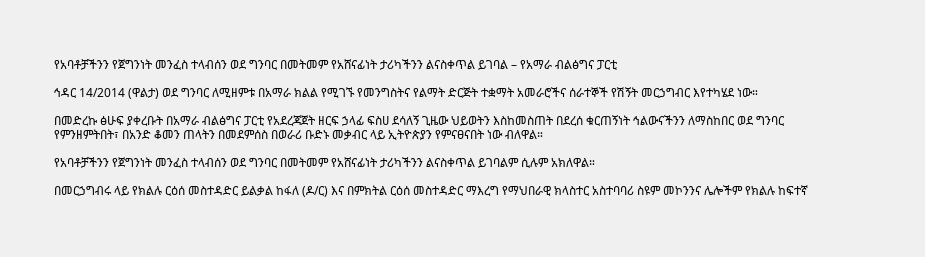የአባቶቻችንን የጀግንነት መንፈስ ተላብሰን ወደ ግንባር በመትመም የአሸናፊነት ታሪካችንን ልናስቀጥል ይገባል – የአማራ ብልፅግና ፓርቲ

ኅዳር 14/2014 (ዋልታ) ወደ ግንባር ለሚዘምቱ በአማራ ክልል የሚገኙ የመንግስትና የልማት ድርጅት ተቋማት አመራሮችና ሰራተኞች የሽኝት መርኃግብር እየተካሄደ ነው።

በመድረኩ ፅሁፍ ያቀረቡት በአማራ ብልፅግና ፓርቲ የአደረጃጀት ዘርፍ ኃላፊ ፍስሀ ደሳለኝ ጊዜው ህይወትን እስከመስጠት በደረሰ ቁርጠኝነት ኅልውናችንን ለማስከበር ወደ ግንባር የምንዘምትበት፣ በአንድ ቆመን ጠላትን በመደምሰስ በወራሪ ቡድኑ መቃብር ላይ ኢትዮጵያን የምናፀናበት ነው ብለዋል።

የአባቶቻችንን የጀግንነት መንፈስ ተላብሰን ወደ ግንባር በመትመም የአሸናፊነት ታሪካችንን ልናስቀጥል ይገባልም ሲሉም አክለዋል።

በመርኃግብሩ ላይ የክልሉ ርዕሰ መስተዳድር ይልቃል ከፋለ (ዶ/ር) እና በምክትል ርዕሰ መስተዳድር ማእረግ የማህበራዊ ክላስተር አስተባባሪ ስዩም መኮንንና ሌሎችም የክልሉ ከፍተኛ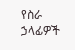የስራ ኃላፊዎች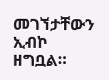መገኘታቸውን ኢብኮ ዘግቧል።